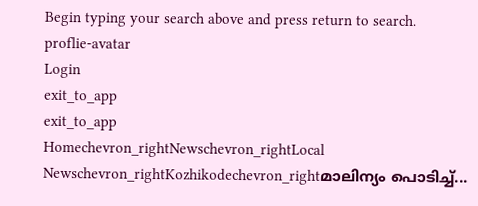Begin typing your search above and press return to search.
proflie-avatar
Login
exit_to_app
exit_to_app
Homechevron_rightNewschevron_rightLocal Newschevron_rightKozhikodechevron_rightമാലിന്യം പൊടിച്ച്...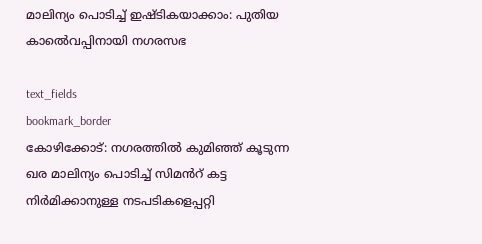മാലിന്യം പൊടിച്ച് ഇഷ്ടികയാക്കാം: പുതിയ കാൽെവപ്പിനായി നഗരസഭ

text_fields
bookmark_border
കോഴിക്കോട്: നഗരത്തിൽ കുമിഞ്ഞ് കൂടുന്ന ഖര മാലിന്യം പൊടിച്ച് സിമൻറ് കട്ട നിർമിക്കാനുള്ള നടപടികളെപ്പറ്റി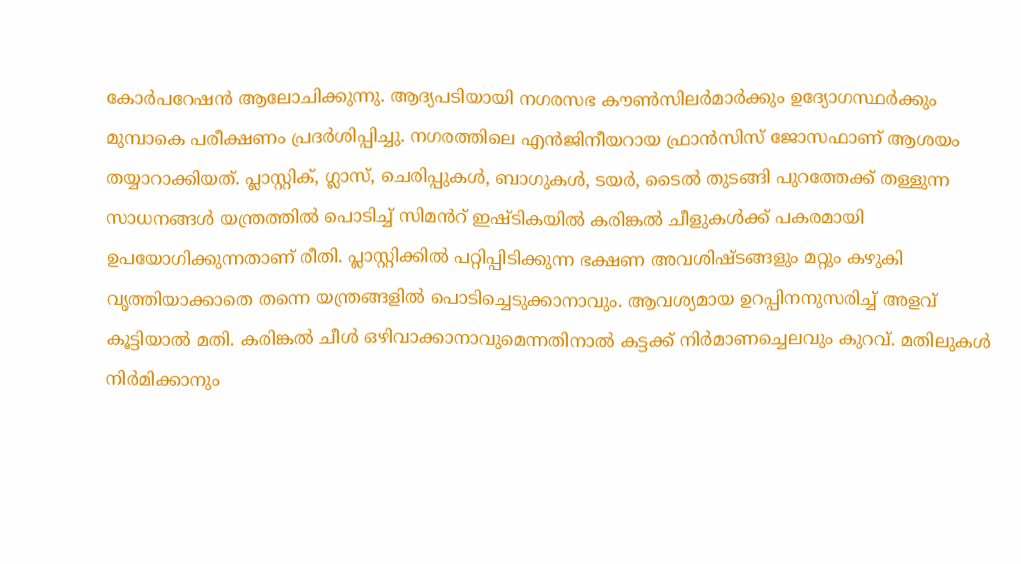കോർപറേഷൻ ആലോചിക്കുന്നു. ആദ്യപടിയായി നഗരസഭ കൗൺസിലർമാർക്കും ഉദ്യോഗസ്ഥർക്കും മുമ്പാകെ പരീക്ഷണം പ്രദർശിപ്പിച്ചു. നഗരത്തിലെ എൻജിനീയറായ ഫ്രാൻസിസ് ജോസഫാണ് ആശയം തയ്യാറാക്കിയത്. പ്ലാസ്റ്റിക്, ഗ്ലാസ്, ചെരിപ്പുകൾ, ബാഗുകൾ, ടയർ, ടൈൽ തുടങ്ങി പുറത്തേക്ക് തള്ളുന്ന സാധനങ്ങൾ യന്ത്രത്തിൽ പൊടിച്ച് സിമൻറ് ഇഷ്ടികയിൽ കരിങ്കൽ ചീളുകൾക്ക് പകരമായി ഉപയോഗിക്കുന്നതാണ് രീതി. പ്ലാസ്റ്റിക്കിൽ പറ്റിപ്പിടിക്കുന്ന ഭക്ഷണ അവശിഷ്ടങ്ങളും മറ്റും കഴുകി വൃത്തിയാക്കാതെ തന്നെ യന്ത്രങ്ങളിൽ പൊടിച്ചെടുക്കാനാവും. ആവശ്യമായ ഉറപ്പിനനുസരിച്ച് അളവ് കൂട്ടിയാൽ മതി. കരിങ്കൽ ചീൾ ഒഴിവാക്കാനാവുമെന്നതിനാൽ കട്ടക്ക് നിർമാണച്ചെലവും കുറവ്. മതിലുകൾ നിർമിക്കാനും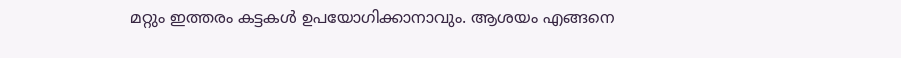മറ്റും ഇത്തരം കട്ടകൾ ഉപയോഗിക്കാനാവും. ആശയം എങ്ങനെ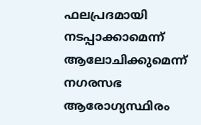ഫലപ്രദമായി നടപ്പാക്കാമെന്ന് ആലോചിക്കുമെന്ന് നഗരസഭ ആരോഗ്യസ്ഥിരം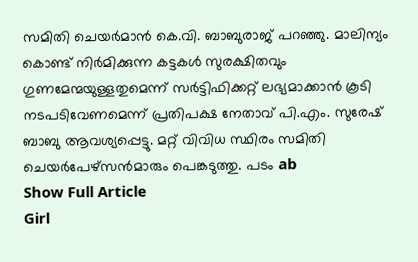സമിതി ചെയർമാൻ കെ.വി. ബാബുരാജ് പറഞ്ഞു. മാലിന്യം കൊണ്ട് നിർമിക്കുന്ന കട്ടകൾ സുരക്ഷിതവും ഗുണമേന്മയുള്ളതുമെന്ന് സർട്ടിഫിക്കറ്റ് ലഭ്യമാക്കാൻ കൂടി നടപടിവേണമെന്ന് പ്രതിപക്ഷ നേതാവ് പി.എം. സുരേഷ് ബാബു ആവശ്യപ്പെട്ടു. മറ്റ് വിവിധ സ്ഥിരം സമിതി ചെയർപേഴ്സൻമാരും പെങ്കടുത്തു. പടം ab
Show Full Article
Girl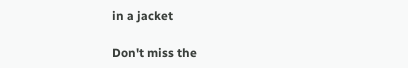in a jacket

Don't miss the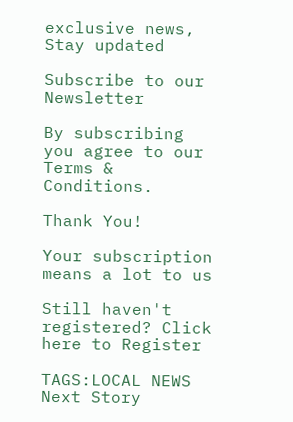exclusive news, Stay updated

Subscribe to our Newsletter

By subscribing you agree to our Terms & Conditions.

Thank You!

Your subscription means a lot to us

Still haven't registered? Click here to Register

TAGS:LOCAL NEWS
Next Story